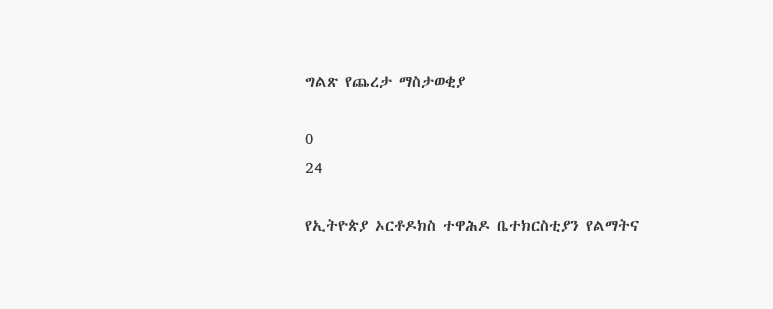ግልጽ የጨረታ ማስታወቂያ

0
24

የኢትዮጵያ ኦርቶዶክስ ተዋሕዶ ቤተክርስቲያን የልማትና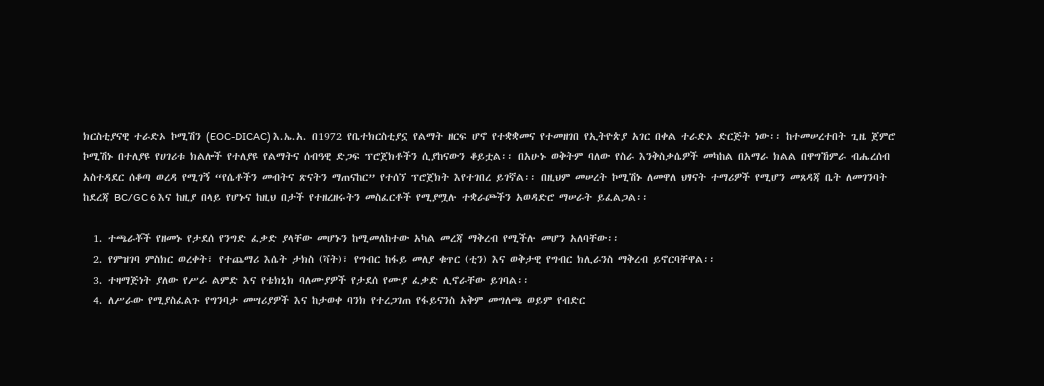ክርስቲያናዊ ተራድኦ ኮሚሽን (EOC-DICAC) እ.ኤ.አ. በ1972 የቤተክርስቲያኗ የልማት ዘርፍ ሆኖ የተቋቋመና የተመዘገበ የኢትዮጵያ አገር በቀል ተራድኦ ድርጅት ነው፡፡ ከተመሠረተበት ጊዜ ጀምሮ ኮሚሽኑ በተለያዩ የሀገሪቱ ክልሎች የተለያዩ የልማትና ሰብዓዊ ድጋፍ ፕሮጀክቶችን ሲያከናውን ቆይቷል፡፡ በአሁኑ ወቅትም ባለው የስራ እንቅስቃሴዎች መካከል በአማራ ክልል በዋግኸምራ ብሔረሰብ አስተዳደር ሰቆጣ ወረዳ የሚገኝ “የሴቶችን መብትና ጽናትን ማጠናከር” የተሰኘ ፕሮጀክት እየተገበረ ይገኛል፡፡ በዚህም መሠረት ኮሚሽኑ ለመዋለ ህፃናት ተማሪዎች የሚሆን መጸዳጃ ቤት ለመገንባት ከደረጃ BC/GC 6 እና ከዚያ በላይ የሆኑና ከዚህ በታች የተዘረዘሩትን መስፈርቶች የሚያሟሉ ተቋራጮችን አወዳድሮ ማሠራት ይፈልጋል፡፡

  1. ተጫራቾች የዘመኑ የታደሰ የንግድ ፈቃድ ያላቸው መሆኑን ከሚመለከተው አካል መረጃ ማቅረብ የሚችሉ መሆን አለባቸው፡፡
  2. የምዝገባ ምስክር ወረቀት፣ የተጨማሪ እሴት ታክስ (ቫት)፣ የግብር ከፋይ መለያ ቁጥር (ቲን) እና ወቅታዊ የግብር ክሊራንስ ማቅረብ ይኖርባቸዋል፡፡
  3. ተዛማጅነት ያለው የሥራ ልምድ እና የቴክኒክ ባለሙያዎች የታደሰ የሙያ ፈቃድ ሊኖራቸው ይገባል፡፡
  4. ለሥራው የሚያስፈልጉ የግንባታ መሣሪያዎች እና ከታወቀ ባንክ የተረጋገጠ የፋይናንስ አቅም መግለጫ ወይም የብድር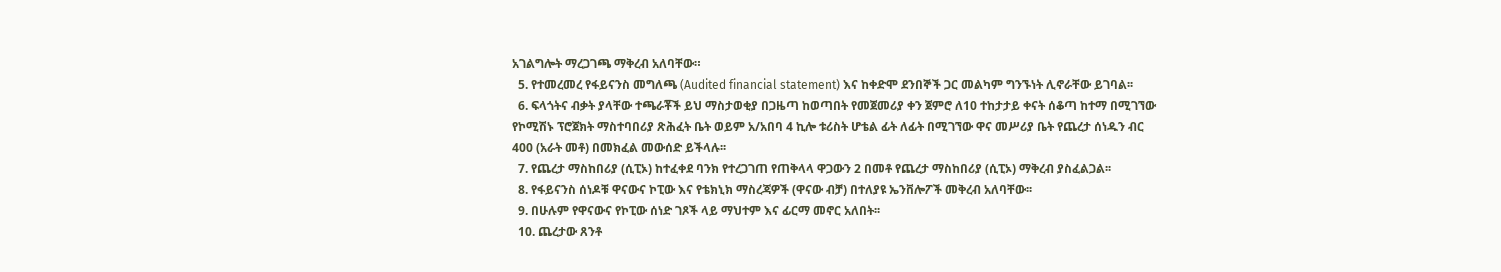አገልግሎት ማረጋገጫ ማቅረብ አለባቸው።
  5. የተመረመረ የፋይናንስ መግለጫ (Audited financial statement) እና ከቀድሞ ደንበኞች ጋር መልካም ግንኙነት ሊኖራቸው ይገባል፡፡
  6. ፍላጎትና ብቃት ያላቸው ተጫራቾች ይህ ማስታወቂያ በጋዜጣ ከወጣበት የመጀመሪያ ቀን ጀምሮ ለ10 ተከታታይ ቀናት ሰቆጣ ከተማ በሚገኘው የኮሚሽኑ ፕሮጀክት ማስተባበሪያ ጽሕፈት ቤት ወይም አ/አበባ 4 ኪሎ ቱሪስት ሆቴል ፊት ለፊት በሚገኘው ዋና መሥሪያ ቤት የጨረታ ሰነዱን ብር 400 (አራት መቶ) በመክፈል መውሰድ ይችላሉ፡፡
  7. የጨረታ ማስከበሪያ (ሲፒኦ) ከተፈቀደ ባንክ የተረጋገጠ የጠቅላላ ዋጋውን 2 በመቶ የጨረታ ማስከበሪያ (ሲፒኦ) ማቅረብ ያስፈልጋል፡፡
  8. የፋይናንስ ሰነዶቹ ዋናውና ኮፒው እና የቴክኒክ ማስረጃዎች (ዋናው ብቻ) በተለያዩ ኤንቨሎፖች መቅረብ አለባቸው፡፡
  9. በሁሉም የዋናውና የኮፒው ሰነድ ገጾች ላይ ማህተም እና ፊርማ መኖር አለበት፡፡
  10. ጨረታው ጸንቶ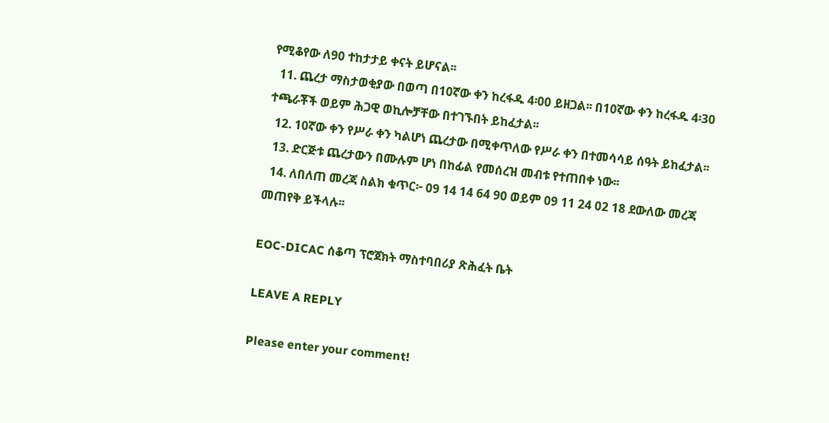የሚቆየው ለ90 ተከታታይ ቀናት ይሆናል፡፡
  11. ጨረታ ማስታወቂያው በወጣ በ10ኛው ቀን ከረፋዱ 4፡00 ይዘጋል፡፡ በ10ኛው ቀን ከረፋዱ 4፡30 ተጫራቾች ወይም ሕጋዊ ወኪሎቻቸው በተገኙበት ይከፈታል፡፡
  12. 10ኛው ቀን የሥራ ቀን ካልሆነ ጨረታው በሚቀጥለው የሥራ ቀን በተመሳሳይ ሰዓት ይከፈታል፡፡
  13. ድርጅቱ ጨረታውን በሙሉም ሆነ በከፊል የመሰረዝ መብቱ የተጠበቀ ነው፡፡
  14. ለበለጠ መረጃ ስልክ ቁጥር፦ 09 14 14 64 90 ወይም 09 11 24 02 18 ደውለው መረጃ መጠየቅ ይችላሉ፡፡

EOC-DICAC ሰቆጣ ፕሮጀክት ማስተባበሪያ ጽሕፈት ቤት

LEAVE A REPLY

Please enter your comment!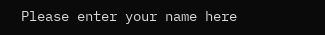Please enter your name here